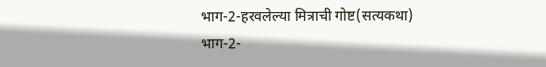भाग-2-हरवलेल्या मित्राची गोष्ट(सत्यकथा)
भाग-2-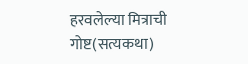हरवलेल्या मित्राची गोष्ट(सत्यकथा)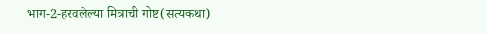भाग-2-हरवलेल्या मित्राची गोष्ट(सत्यकथा)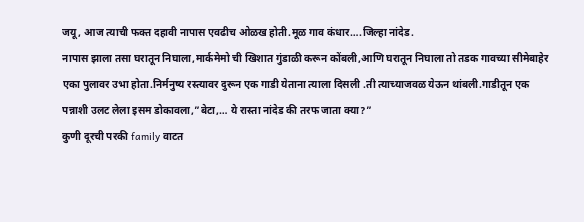जयू, आज त्याची फक्त दहावी नापास एवढीच ओळख होती.मूळ गाव कंधार….जिल्हा नांदेड.
नापास झाला तसा घरातून निघाला,मार्कमेमो ची खिशात गुंडाळी करून कोंबली,आणि घरातून निघाला तो तडक गावच्या सीमेबाहेर एका पुलावर उभा होता.निर्मनुष्य रस्त्यावर दुरून एक गाडी येताना त्याला दिसली .ती त्याच्याजवळ येऊन थांबली.गाडीतून एक पन्नाशी उलट लेला इसम डोकावला,”बेटा,… ये रास्ता नांदेड की तरफ जाता क्या?”
कुणी दूरची परकी family वाटत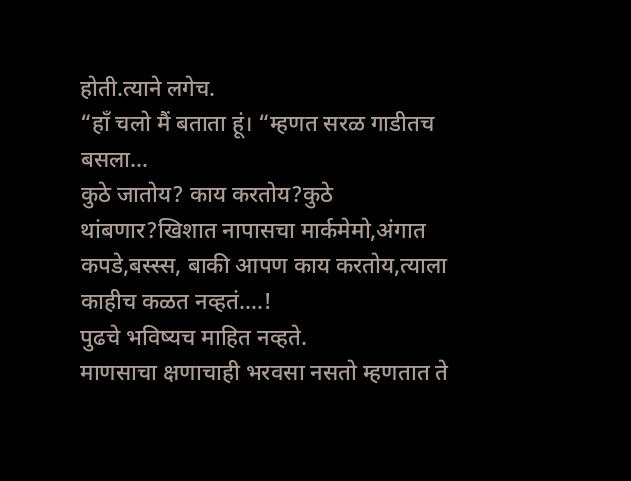होती.त्याने लगेच.
“हाँ चलो मैं बताता हूं। “म्हणत सरळ गाडीतच बसला…
कुठे जातोय? काय करतोय?कुठे थांबणार?खिशात नापासचा मार्कमेमो,अंगात कपडे,बस्स्स, बाकी आपण काय करतोय,त्याला काहीच कळत नव्हतं….!
पुढचे भविष्यच माहित नव्हते.
माणसाचा क्षणाचाही भरवसा नसतो म्हणतात ते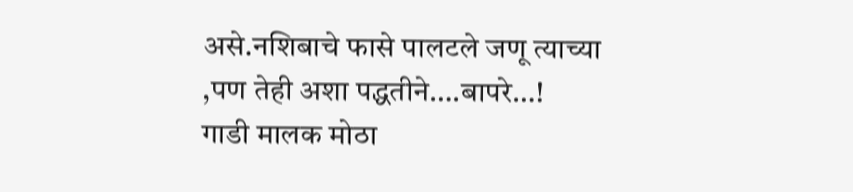असे.नशिबाचे फासे पालटले जणू त्याच्या ,पण तेही अशा पद्धतीने….बापरे…!
गाडी मालक मोठा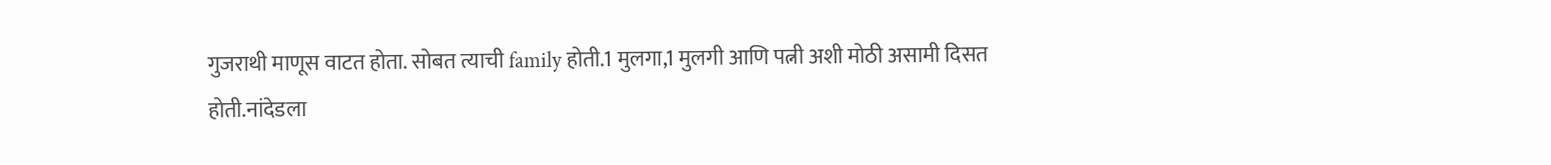गुजराथी माणूस वाटत होता. सोबत त्याची family होती.1 मुलगा,1 मुलगी आणि पत्नी अशी मोठी असामी दिसत होती.नांदेडला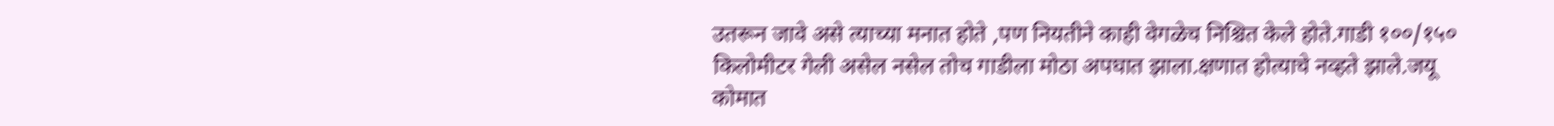उतरून जावे असे त्याच्या मनात होते ,पण नियतीने काही वेगळेच निश्चित केले होते.गाडी १००/१५० किलोमीटर गेली असेल नसेल तोच गाडीला मोठा अपघात झाला.क्षणात होत्याचे नव्हते झाले.जयू कोमात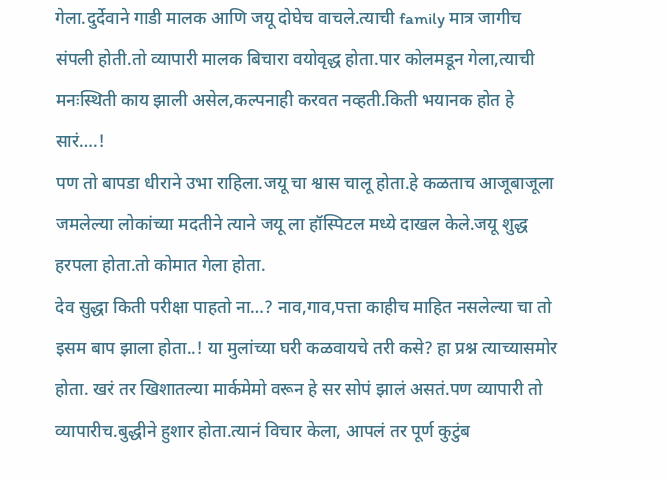गेला.दुर्देवाने गाडी मालक आणि जयू दोघेच वाचले.त्याची family मात्र जागीच संपली होती.तो व्यापारी मालक बिचारा वयोवृद्ध होता.पार कोलमडून गेला,त्याची मनःस्थिती काय झाली असेल,कल्पनाही करवत नव्हती.किती भयानक होत हे सारं….!
पण तो बापडा धीराने उभा राहिला.जयू चा श्वास चालू होता.हे कळताच आजूबाजूला जमलेल्या लोकांच्या मदतीने त्याने जयू ला हॉस्पिटल मध्ये दाखल केले.जयू शुद्ध हरपला होता.तो कोमात गेला होता.
देव सुद्धा किती परीक्षा पाहतो ना…? नाव,गाव,पत्ता काहीच माहित नसलेल्या चा तो इसम बाप झाला होता..! या मुलांच्या घरी कळवायचे तरी कसे? हा प्रश्न त्याच्यासमोर होता. खरं तर खिशातल्या मार्कमेमो वरून हे सर सोपं झालं असतं.पण व्यापारी तो व्यापारीच.बुद्धीने हुशार होता.त्यानं विचार केला, आपलं तर पूर्ण कुटुंब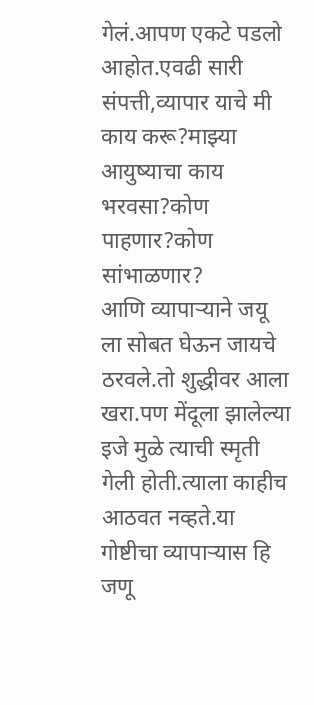गेलं.आपण एकटे पडलो आहोत.एवढी सारी संपत्ती,व्यापार याचे मी काय करू?माझ्या आयुष्याचा काय भरवसा?कोण पाहणार?कोण सांभाळणार?
आणि व्यापाऱ्याने जयू ला सोबत घेऊन जायचे ठरवले.तो शुद्धीवर आला खरा.पण मेंदूला झालेल्या इजे मुळे त्याची स्मृती गेली होती.त्याला काहीच आठवत नव्हते.या गोष्टीचा व्यापाऱ्यास हि जणू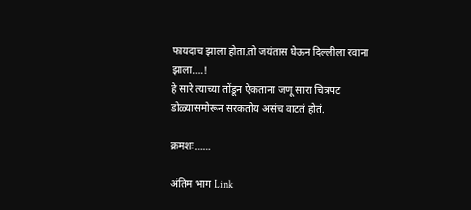फायदाच झाला होता.तो जयंतास घेऊन दिल्लीला रवाना झाला….!
हे सारे त्याच्या तोंडून ऐकताना जणू सारा चित्रपट डोळ्यासमोरून सरकतोय असंच वाटतं होतं.

क्रमशः……

अंतिम भाग Link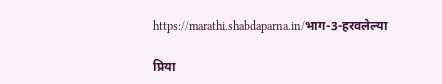https://marathi.shabdaparna.in/भाग-3-हरवलेल्या

प्रिया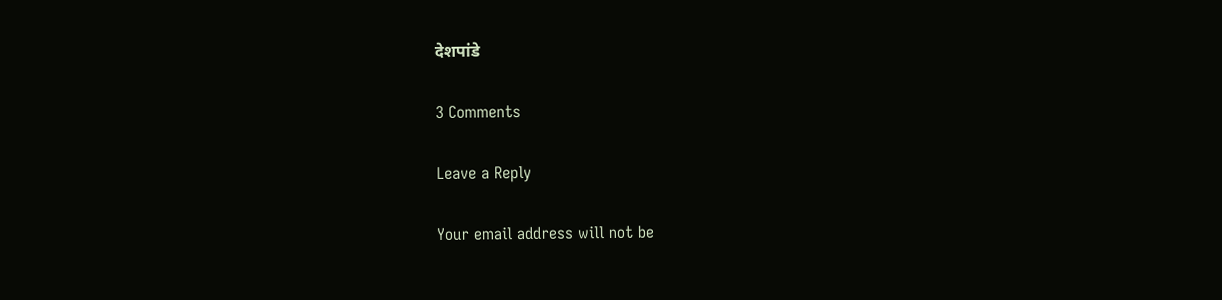देशपांडे

3 Comments

Leave a Reply

Your email address will not be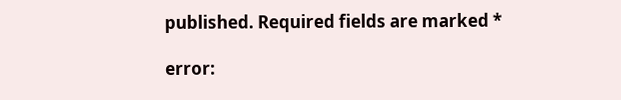published. Required fields are marked *

error: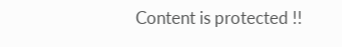Content is protected !!